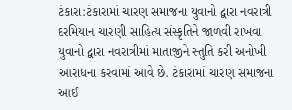ટંકારા:ટંકારામાં ચારણ સમાજના યુવાનો દ્વારા નવરાત્રી દરમિયાન ચારણી સાહિત્ય સંસ્કૃતિને જાળવી રાખવા યુવાનો દ્વારા નવરાત્રીમાં માતાજીને સ્તુતિ કરી અનોખી આરાધના કરવામાં આવે છે. ટંકારામાં ચારણ સમાજના આઈ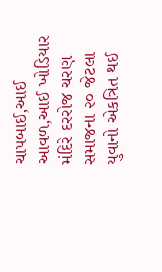ચાપબાઈ,આઈ આવળ,આઈ ખોડિયાર મંદિરે દરરોજ ચરણ સમાજના ૨૦ જેટલા યુવાનો એકત્રિત થઈ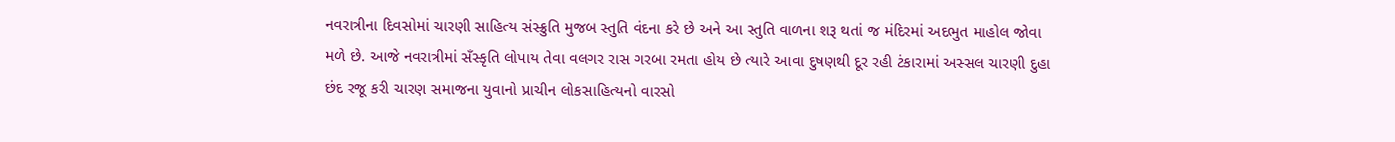નવરાત્રીના દિવસોમાં ચારણી સાહિત્ય સંસ્ક્રુતિ મુજબ સ્તુતિ વંદના કરે છે અને આ સ્તુતિ વાળના શરૂ થતાં જ મંદિરમાં અદભુત માહોલ જોવા મળે છે. આજે નવરાત્રીમાં સઁસ્કૃતિ લોપાય તેવા વલગર રાસ ગરબા રમતા હોય છે ત્યારે આવા દુષણથી દૂર રહી ટંકારામાં અસ્સલ ચારણી દુહા છંદ રજૂ કરી ચારણ સમાજના યુવાનો પ્રાચીન લોકસાહિત્યનો વારસો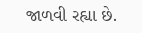જાળવી રહ્યા છે.